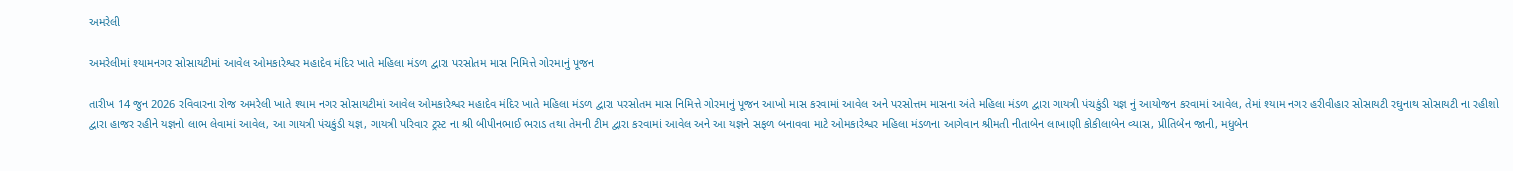અમરેલી

અમરેલીમાં શ્યામનગર સોસાયટીમાં આવેલ ઓમકારેશ્વર મહાદેવ મંદિર ખાતે મહિલા મંડળ દ્વારા પરસોતમ માસ નિમિત્તે ગોરમાનું પૂજન

તારીખ 14 જુન 2026 રવિવારના રોજ અમરેલી ખાતે શ્યામ નગર સોસાયટીમાં આવેલ ઓમકારેશ્વર મહાદેવ મંદિર ખાતે મહિલા મંડળ દ્વારા પરસોતમ માસ નિમિત્તે ગોરમાનું પૂજન આખો માસ કરવામાં આવેલ અને પરસોત્તમ માસના અંતે મહિલા મંડળ દ્વારા ગાયત્રી પંચકુંડી યજ્ઞ નું આયોજન કરવામાં આવેલ, તેમાં શ્યામ નગર હરીવીહાર સોસાયટી રઘુનાથ સોસાયટી ના રહીશો દ્વારા હાજર રહીને યજ્ઞનો લાભ લેવામાં આવેલ, આ ગાયત્રી પંચકુંડી યજ્ઞ, ગાયત્રી પરિવાર ટ્રસ્ટ ના શ્રી બીપીનભાઈ ભરાડ તથા તેમની ટીમ દ્વારા કરવામાં આવેલ અને આ યજ્ઞને સફળ બનાવવા માટે ઓમકારેશ્વર મહિલા મંડળના આગેવાન શ્રીમતી નીતાબેન લાખાણી કોકીલાબેન વ્યાસ, પ્રીતિબેન જાની, મધુબેન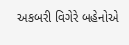અકબરી વિગેરે બહેનોએ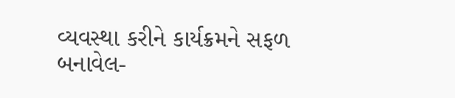વ્યવસ્થા કરીને કાર્યક્રમને સફળ બનાવેલ-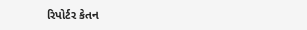રિપોર્ટર કેતન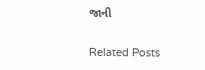જાની

Related Posts